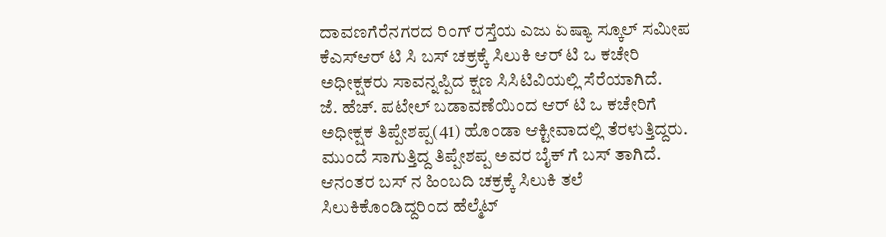ದಾವಣಗೆರೆನಗರದ ರಿಂಗ್ ರಸ್ತೆಯ ಎಜು ಏಷ್ಯಾ ಸ್ಕೂಲ್ ಸಮೀಪ ಕೆಎಸ್ಆರ್ ಟಿ ಸಿ ಬಸ್ ಚಕ್ರಕ್ಕೆ ಸಿಲುಕಿ ಆರ್ ಟಿ ಒ ಕಚೇರಿ ಅಧೀಕ್ಷಕರು ಸಾವನ್ನಪ್ಪಿದ ಕ್ಷಣ ಸಿಸಿಟಿವಿಯಲ್ಲಿ ಸೆರೆಯಾಗಿದೆ.
ಜೆ. ಹೆಚ್. ಪಟೇಲ್ ಬಡಾವಣೆಯಿಂದ ಆರ್ ಟಿ ಒ ಕಚೇರಿಗೆ ಅಧೀಕ್ಷಕ ತಿಪ್ಪೇಶಪ್ಪ(41) ಹೊಂಡಾ ಆಕ್ಟೀವಾದಲ್ಲಿ ತೆರಳುತ್ತಿದ್ದರು. ಮುಂದೆ ಸಾಗುತ್ತಿದ್ದ ತಿಪ್ಪೇಶಪ್ಪ ಅವರ ಬೈಕ್ ಗೆ ಬಸ್ ತಾಗಿದೆ. ಆನಂತರ ಬಸ್ ನ ಹಿಂಬದಿ ಚಕ್ರಕ್ಕೆ ಸಿಲುಕಿ ತಲೆ ಸಿಲುಕಿಕೊಂಡಿದ್ದರಿಂದ ಹೆಲ್ಮೆಟ್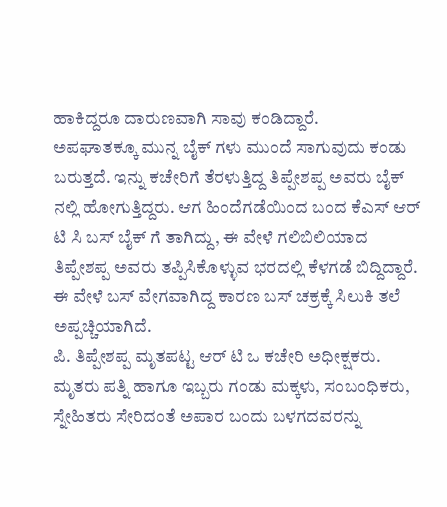ಹಾಕಿದ್ದರೂ ದಾರುಣವಾಗಿ ಸಾವು ಕಂಡಿದ್ದಾರೆ.
ಅಪಘಾತಕ್ಕೂ ಮುನ್ನ ಬೈಕ್ ಗಳು ಮುಂದೆ ಸಾಗುವುದು ಕಂಡು ಬರುತ್ತದೆ. ಇನ್ನು ಕಚೇರಿಗೆ ತೆರಳುತ್ತಿದ್ದ ತಿಪ್ಪೇಶಪ್ಪ ಅವರು ಬೈಕ್ ನಲ್ಲಿ ಹೋಗುತ್ತಿದ್ದರು. ಆಗ ಹಿಂದೆಗಡೆಯಿಂದ ಬಂದ ಕೆಎಸ್ ಆರ್ ಟಿ ಸಿ ಬಸ್ ಬೈಕ್ ಗೆ ತಾಗಿದ್ದು, ಈ ವೇಳೆ ಗಲಿಬಿಲಿಯಾದ ತಿಪ್ಪೇಶಪ್ಪ ಅವರು ತಪ್ಪಿಸಿಕೊಳ್ಳುವ ಭರದಲ್ಲಿ ಕೆಳಗಡೆ ಬಿದ್ದಿದ್ದಾರೆ. ಈ ವೇಳೆ ಬಸ್ ವೇಗವಾಗಿದ್ದ ಕಾರಣ ಬಸ್ ಚಕ್ರಕ್ಕೆ ಸಿಲುಕಿ ತಲೆ ಅಪ್ಪಚ್ಚಿಯಾಗಿದೆ.
ಪಿ. ತಿಪ್ಪೇಶಪ್ಪ ಮೃತಪಟ್ಟ ಆರ್ ಟಿ ಒ ಕಚೇರಿ ಅಧೀಕ್ಷಕರು. ಮೃತರು ಪತ್ನಿ ಹಾಗೂ ಇಬ್ಬರು ಗಂಡು ಮಕ್ಕಳು, ಸಂಬಂಧಿಕರು, ಸ್ನೇಹಿತರು ಸೇರಿದಂತೆ ಅಪಾರ ಬಂದು ಬಳಗದವರನ್ನು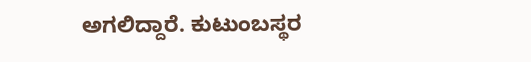ಅಗಲಿದ್ದಾರೆ. ಕುಟುಂಬಸ್ಥರ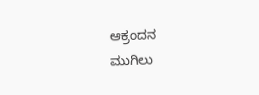ಆಕ್ರಂದನ
ಮುಗಿಲು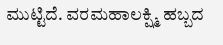ಮುಟ್ಟಿದೆ. ವರಮಹಾಲಕ್ಷ್ಮಿ ಹಬ್ಬದ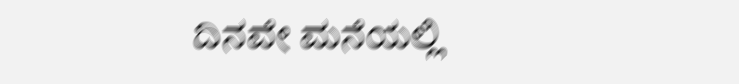ದಿನವೇ ಮನೆಯಲ್ಲಿ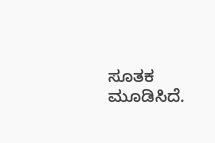ಸೂತಕ ಮೂಡಿಸಿದೆ.